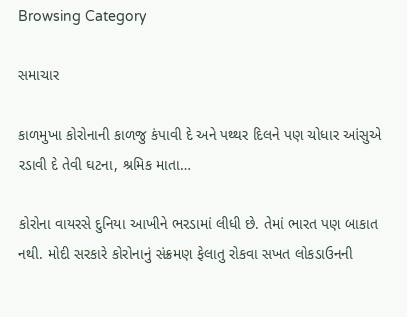Browsing Category

સમાચાર

કાળમુખા કોરોનાની કાળજુ કંપાવી દે અને પથ્થર દિલને પણ ચોધાર આંસુએ રડાવી દે તેવી ઘટના, શ્રમિક માતા…

કોરોના વાયરસે દુનિયા આખીને ભરડામાં લીધી છે. તેમાં ભારત પણ બાકાત નથી. મોદી સરકારે કોરોનાનું સંક્રમણ ફેલાતુ રોકવા સખત લોકડાઉનની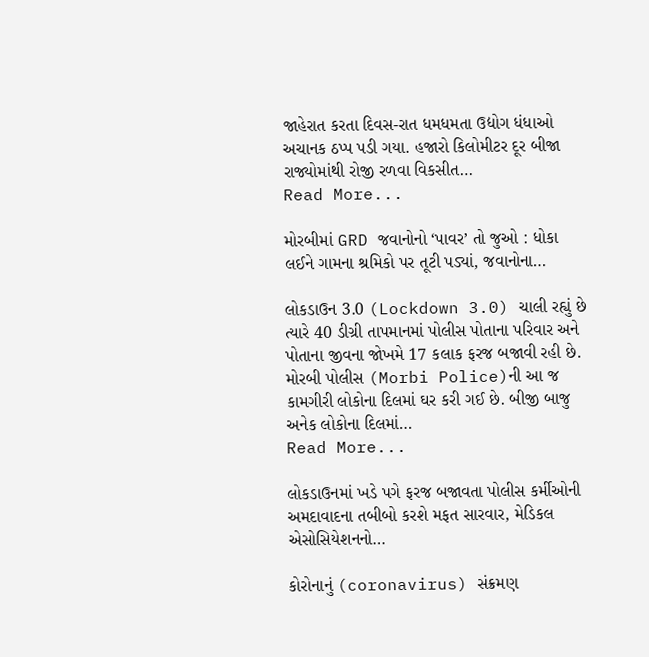જાહેરાત કરતા દિવસ-રાત ધમધમતા ઉદ્યોગ ધંધાઓ અચાનક ઠપ્પ પડી ગયા. હજારો કિલોમીટર દૂર બીજા રાજ્યોમાંથી રોજી રળવા વિકસીત…
Read More...

મોરબીમાં GRD જવાનોનો ‘પાવર’ તો જુઓ : ધોકા લઈને ગામના શ્રમિકો પર તૂટી પડ્યાં, જવાનોના…

લોકડાઉન 3.0 (Lockdown 3.0) ચાલી રહ્યું છે ત્યારે 40 ડીગ્રી તાપમાનમાં પોલીસ પોતાના પરિવાર અને પોતાના જીવના જોખમે 17 કલાક ફરજ બજાવી રહી છે. મોરબી પોલીસ (Morbi Police)ની આ જ કામગીરી લોકોના દિલમાં ઘર કરી ગઈ છે. બીજી બાજુ અનેક લોકોના દિલમાં…
Read More...

લોકડાઉનમાં ખડે પગે ફરજ બજાવતા પોલીસ કર્મીઓની અમદાવાદના તબીબો કરશે મફત સારવાર, મેડિકલ એસોસિયેશનનો…

કોરોનાનું (coronavirus) સંક્રમણ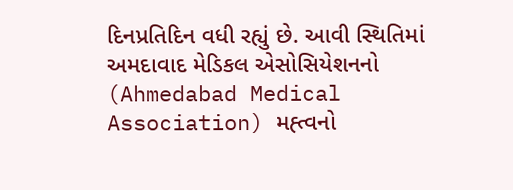દિનપ્રતિદિન વધી રહ્યું છે. આવી સ્થિતિમાં અમદાવાદ મેડિકલ એસોસિયેશનનો (Ahmedabad Medical Association) મહ્ત્વનો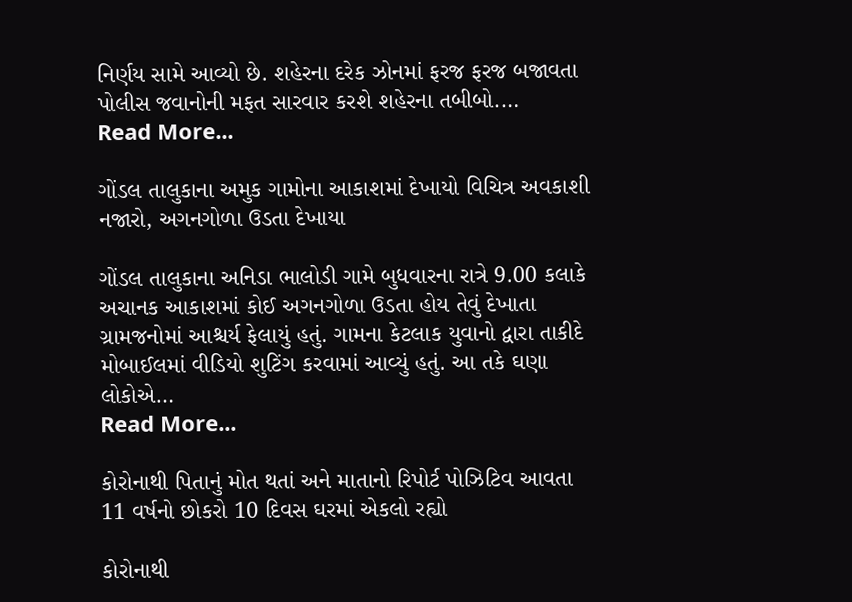નિર્ણય સામે આવ્યો છે. શહેરના દરેક ઝોનમાં ફરજ ફરજ બજાવતા પોલીસ જવાનોની મફત સારવાર કરશે શહેરના તબીબો.…
Read More...

ગોંડલ તાલુકાના અમુક ગામોના આકાશમાં દેખાયો વિચિત્ર અવકાશી નજારો, અગનગોળા ઉડતા દેખાયા

ગોંડલ તાલુકાના અનિડા ભાલોડી ગામે બુધવારના રાત્રે 9.00 કલાકે અચાનક આકાશમાં કોઈ અગનગોળા ઉડતા હોય તેવું દેખાતા ગ્રામજનોમાં આશ્ચર્ય ફેલાયું હતું. ગામના કેટલાક યુવાનો દ્વારા તાકીદે મોબાઈલમાં વીડિયો શુટિંગ કરવામાં આવ્યું હતું. આ તકે ઘણા લોકોએ…
Read More...

કોરોનાથી પિતાનું મોત થતાં અને માતાનો રિપોર્ટ પોઝિટિવ આવતા 11 વર્ષનો છોકરો 10 દિવસ ઘરમાં એકલો રહ્યો

કોરોનાથી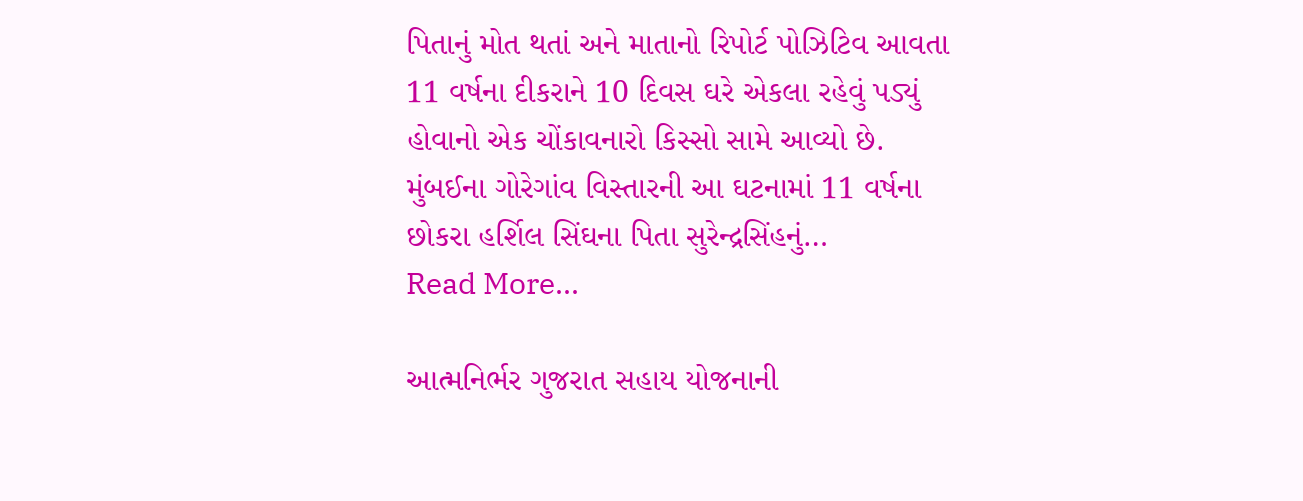પિતાનું મોત થતાં અને માતાનો રિપોર્ટ પોઝિટિવ આવતા 11 વર્ષના દીકરાને 10 દિવસ ઘરે એકલા રહેવું પડ્યું હોવાનો એક ચોંકાવનારો કિસ્સો સામે આવ્યો છે. મુંબઈના ગોરેગાંવ વિસ્તારની આ ઘટનામાં 11 વર્ષના છોકરા હર્શિલ સિંઘના પિતા સુરેન્દ્રસિંહનું…
Read More...

આત્મનિર્ભર ગુજરાત સહાય યોજનાની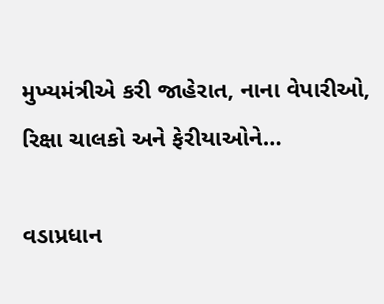મુખ્યમંત્રીએ કરી જાહેરાત, નાના વેપારીઓ, રિક્ષા ચાલકો અને ફેરીયાઓને…

વડાપ્રધાન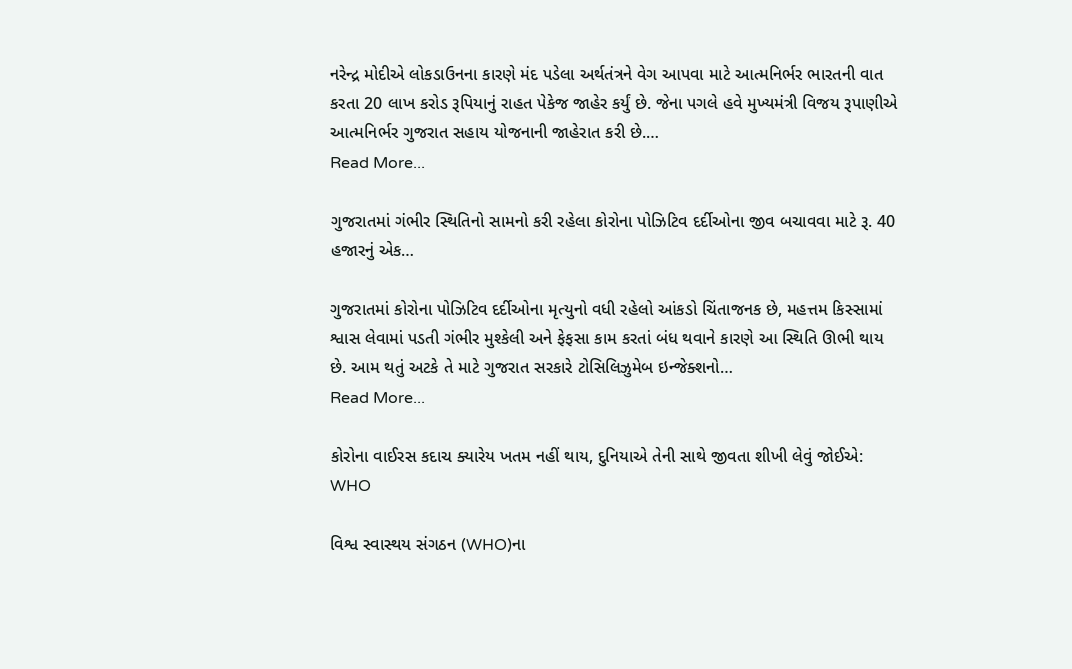નરેન્દ્ર મોદીએ લોકડાઉનના કારણે મંદ પડેલા અર્થતંત્રને વેગ આપવા માટે આત્મનિર્ભર ભારતની વાત કરતા 20 લાખ કરોડ રૂપિયાનું રાહત પેકેજ જાહેર કર્યું છે. જેના પગલે હવે મુખ્યમંત્રી વિજય રૂપાણીએ આત્મનિર્ભર ગુજરાત સહાય યોજનાની જાહેરાત કરી છે.…
Read More...

ગુજરાતમાં ગંભીર સ્થિતિનો સામનો કરી રહેલા કોરોના પોઝિટિવ દર્દીઓના જીવ બચાવવા માટે રૂ. 40 હજારનું એક…

ગુજરાતમાં કોરોના પોઝિટિવ દર્દીઓના મૃત્યુનો વધી રહેલો આંકડો ચિંતાજનક છે, મહત્તમ કિસ્સામાં શ્વાસ લેવામાં પડતી ગંભીર મુશ્કેલી અને ફેફસા કામ કરતાં બંધ થવાને કારણે આ સ્થિતિ ઊભી થાય છે. આમ થતું અટકે તે માટે ગુજરાત સરકારે ટોસિલિઝુમેબ ઇન્જેક્શનો…
Read More...

કોરોના વાઈરસ કદાચ ક્યારેય ખતમ નહીં થાય, દુનિયાએ તેની સાથે જીવતા શીખી લેવું જોઈએ: WHO

વિશ્વ સ્વાસ્થય સંગઠન (WHO)ના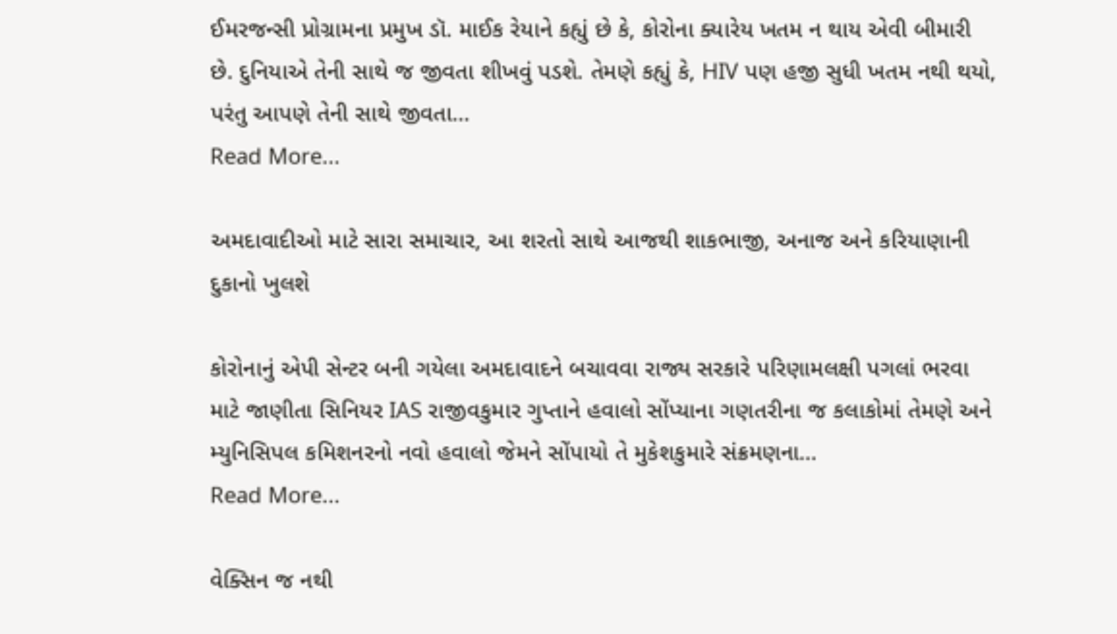ઈમરજન્સી પ્રોગ્રામના પ્રમુખ ડૉ. માઈક રેયાને કહ્યું છે કે, કોરોના ક્યારેય ખતમ ન થાય એવી બીમારી છે. દુનિયાએ તેની સાથે જ જીવતા શીખવું પડશે. તેમણે કહ્યું કે, HIV પણ હજી સુધી ખતમ નથી થયો, પરંતુ આપણે તેની સાથે જીવતા…
Read More...

અમદાવાદીઓ માટે સારા સમાચાર, આ શરતો સાથે આજથી શાકભાજી, અનાજ અને કરિયાણાની દુકાનો ખુલશે

કોરોનાનું એપી સેન્ટર બની ગયેલા અમદાવાદને બચાવવા રાજ્ય સરકારે પરિણામલક્ષી પગલાં ભરવા માટે જાણીતા સિનિયર IAS રાજીવકુમાર ગુપ્તાને હવાલો સોંપ્યાના ગણતરીના જ કલાકોમાં તેમણે અને મ્યુનિસિપલ કમિશનરનો નવો હવાલો જેમને સોંપાયો તે મુકેશકુમારે સંક્રમણના…
Read More...

વેક્સિન જ નથી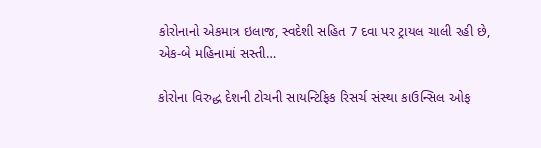કોરોનાનો એકમાત્ર ઇલાજ, સ્વદેશી સહિત 7 દવા પર ટ્રાયલ ચાલી રહી છે, એક-બે મહિનામાં સસ્તી…

કોરોના વિરુદ્ધ દેશની ટોચની સાયન્ટિફિક રિસર્ચ સંસ્થા કાઉન્સિલ ઓફ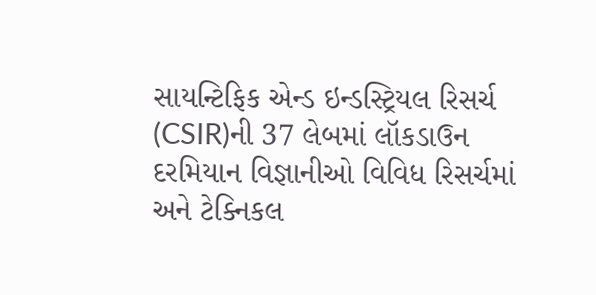સાયન્ટિફિક એન્ડ ઇન્ડસ્ટ્રિયલ રિસર્ચ (CSIR)ની 37 લેબમાં લૉકડાઉન દરમિયાન વિજ્ઞાનીઓ વિવિધ રિસર્ચમાં અને ટેક્નિકલ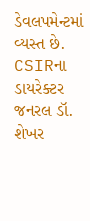ડેવલપમેન્ટમાં વ્યસ્ત છે. CSIRના ડાયરેક્ટર જનરલ ડૉ. શેખર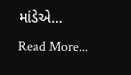માંડેએ…
Read More...